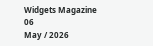Widgets Magazine
06
May / 2026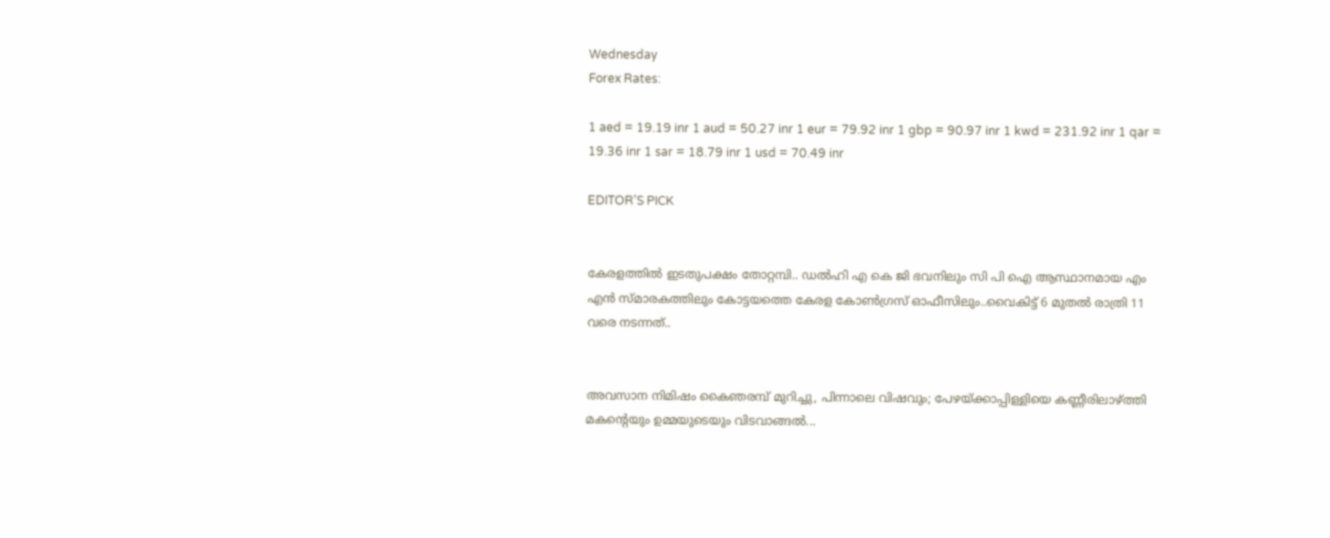Wednesday
Forex Rates:

1 aed = 19.19 inr 1 aud = 50.27 inr 1 eur = 79.92 inr 1 gbp = 90.97 inr 1 kwd = 231.92 inr 1 qar = 19.36 inr 1 sar = 18.79 inr 1 usd = 70.49 inr

EDITOR'S PICK


കേരളത്തിൽ ഇടതുപക്ഷം തോറ്റമ്പി.. ഡൽഹി എ കെ ജി ഭവനിലും സി പി ഐ ആസ്ഥാനമായ എം എൻ സ്മാരകത്തിലും കോട്ടയത്തെ കേരള കോൺഗ്രസ് ഓഫീസിലും..വൈകിട്ട് 6 മുതൽ രാത്രി 11 വരെ നടന്നത്..


അവസാന നിമിഷം കൈഞരമ്പ് മുറിച്ചു, പിന്നാലെ വിഷവും; പേഴയ്ക്കാപ്പിള്ളിയെ കണ്ണീരിലാഴ്ത്തി മകന്റെയും ഉമ്മയുടെയും വിടവാങ്ങൽ...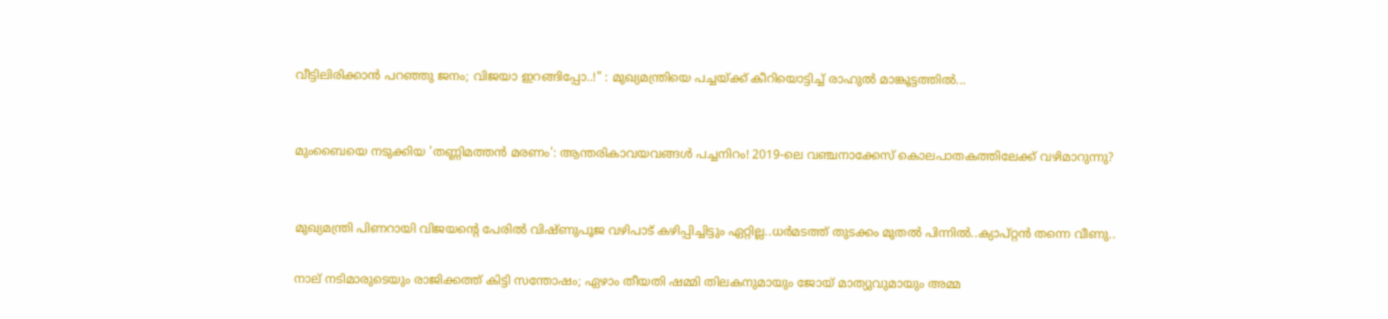വീട്ടിലിരിക്കാൻ പറഞ്ഞു ജനം; വിജയാ ഇറങ്ങിപ്പോ..!" : മുഖ്യമന്ത്രിയെ പച്ചയ്ക്ക് കീറിയൊട്ടിച്ച് രാഹുൽ മാങ്കൂട്ടത്തിൽ...


മുംബൈയെ നടുക്കിയ 'തണ്ണിമത്തൻ മരണം': ആന്തരികാവയവങ്ങൾ പച്ചനിറം! 2019-ലെ വഞ്ചനാക്കേസ് കൊലപാതകത്തിലേക്ക് വഴിമാറുന്നു?


മുഖ്യമന്ത്രി പിണറായി വിജയന്റെ പേരിൽ വിഷ്ണുപൂജ വഴിപാട് കഴിപ്പിച്ചിട്ടും ഏറ്റില്ല..ധർമടത്ത് തുടക്കം മുതൽ പിന്നിൽ..ക്യാപ്റ്റൻ തന്നെ വീണു..

നാല് നടിമാരുടെയും രാജിക്കത്ത് കിട്ടി സന്തോഷം; ഏഴാം തീയതി ഷമ്മി തിലകനുമായും ജോയ് മാത്യുവുമായും അമ്മ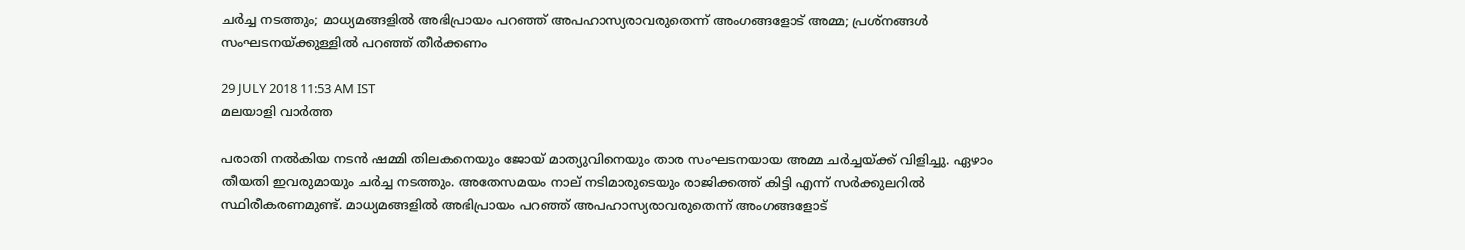ചര്‍ച്ച നടത്തും; മാധ്യമങ്ങളില്‍ അഭിപ്രായം പറഞ്ഞ് അപഹാസ്യരാവരുതെന്ന് അംഗങ്ങളോട് അമ്മ; പ്രശ്‌നങ്ങള്‍ സംഘടനയ്ക്കുള്ളില്‍ പറഞ്ഞ് തീര്‍ക്കണം

29 JULY 2018 11:53 AM IST
മലയാളി വാര്‍ത്ത

പരാതി നല്‍കിയ നടന്‍ ഷമ്മി തിലകനെയും ജോയ് മാത്യുവിനെയും താര സംഘടനയായ അമ്മ ചര്‍ച്ചയ്ക്ക് വിളിച്ചു. ഏഴാം തീയതി ഇവരുമായും ചര്‍ച്ച നടത്തും. അതേസമയം നാല് നടിമാരുടെയും രാജിക്കത്ത് കിട്ടി എന്ന് സര്‍ക്കുലറില്‍ സ്ഥിരീകരണമുണ്ട്. മാധ്യമങ്ങളില്‍ അഭിപ്രായം പറഞ്ഞ് അപഹാസ്യരാവരുതെന്ന് അംഗങ്ങളോട്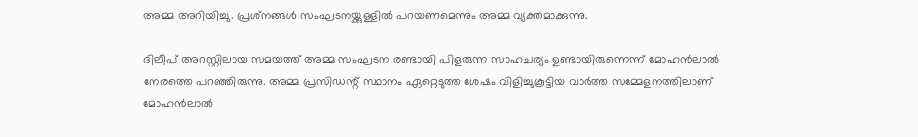അമ്മ അറിയിച്ചു. പ്രശ്‌നങ്ങള്‍ സംഘടനയ്ക്കുള്ളില്‍ പറയണമെന്നും അമ്മ വ്യക്തമാക്കുന്നു.

ദിലീപ് അറസ്റ്റിലായ സമയത്ത് അമ്മ സംഘടന രണ്ടായി പിളരുന്ന സാഹചര്യം ഉണ്ടായിരുന്നെന്ന് മോഹന്‍ലാല്‍ നേരത്തെ പറഞ്ഞിരുന്നു. അമ്മ പ്രസിഡന്റ് സ്ഥാനം ഏറ്റെടുത്ത ശേഷം വിളിച്ചുകൂട്ടിയ വാര്‍ത്ത സമ്മേളനത്തിലാണ് മോഹന്‍ലാല്‍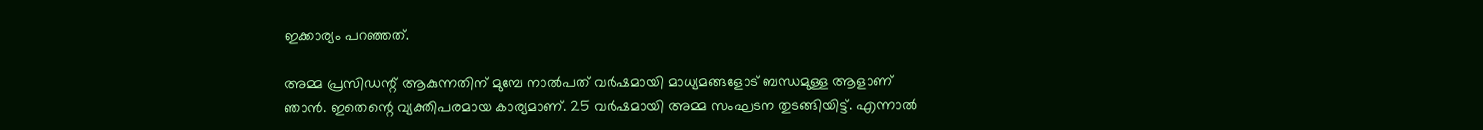ഇക്കാര്യം പറഞ്ഞത്.

അമ്മ പ്രസിഡന്റ് ആകുന്നതിന് മുമ്പേ നാല്‍പത് വര്‍ഷമായി മാധ്യമങ്ങളോട് ബന്ധമുള്ള ആളാണ് ഞാന്‍. ഇതെന്റെ വ്യക്തിപരമായ കാര്യമാണ്. 25 വര്‍ഷമായി അമ്മ സംഘടന തുടങ്ങിയിട്ട്. എന്നാല്‍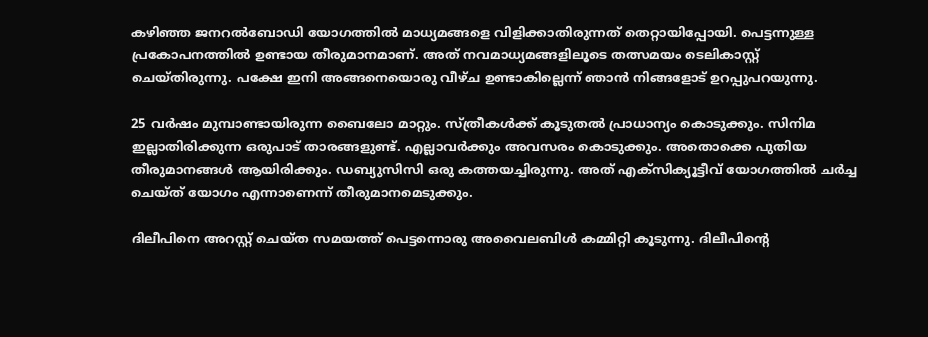കഴിഞ്ഞ ജനറല്‍ബോഡി യോഗത്തില്‍ മാധ്യമങ്ങളെ വിളിക്കാതിരുന്നത് തെറ്റായിപ്പോയി. പെട്ടന്നുള്ള പ്രകോപനത്തില്‍ ഉണ്ടായ തീരുമാനമാണ്. അത് നവമാധ്യമങ്ങളിലൂടെ തത്സമയം ടെലികാസ്റ്റ് ചെയ്തിരുന്നു. പക്ഷേ ഇനി അങ്ങനെയൊരു വീഴ്ച ഉണ്ടാകില്ലെന്ന് ഞാന്‍ നിങ്ങളോട് ഉറപ്പുപറയുന്നു.

25 വര്‍ഷം മുമ്പാണ്ടായിരുന്ന ബൈലോ മാറ്റും. സ്ത്രീകള്‍ക്ക് കൂടുതല്‍ പ്രാധാന്യം കൊടുക്കും. സിനിമ ഇല്ലാതിരിക്കുന്ന ഒരുപാട് താരങ്ങളുണ്ട്. എല്ലാവര്‍ക്കും അവസരം കൊടുക്കും. അതൊക്കെ പുതിയ തീരുമാനങ്ങള്‍ ആയിരിക്കും. ഡബ്യുസിസി ഒരു കത്തയച്ചിരുന്നു. അത് എക്‌സിക്യൂട്ടീവ് യോഗത്തില്‍ ചര്‍ച്ച ചെയ്ത് യോഗം എന്നാണെന്ന് തീരുമാനമെടുക്കും.

ദിലീപിനെ അറസ്റ്റ് ചെയ്ത സമയത്ത് പെട്ടന്നൊരു അവൈലബിള്‍ കമ്മിറ്റി കൂടുന്നു. ദിലീപിന്റെ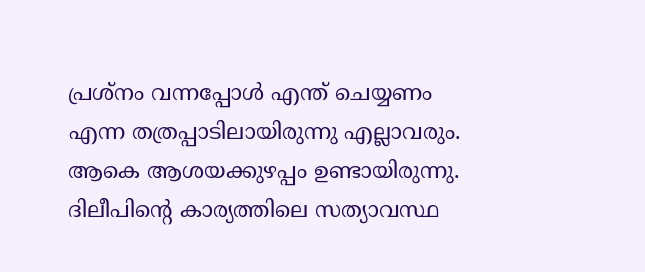പ്രശ്‌നം വന്നപ്പോള്‍ എന്ത് ചെയ്യണം എന്ന തത്രപ്പാടിലായിരുന്നു എല്ലാവരും. ആകെ ആശയക്കുഴപ്പം ഉണ്ടായിരുന്നു. ദിലീപിന്റെ കാര്യത്തിലെ സത്യാവസ്ഥ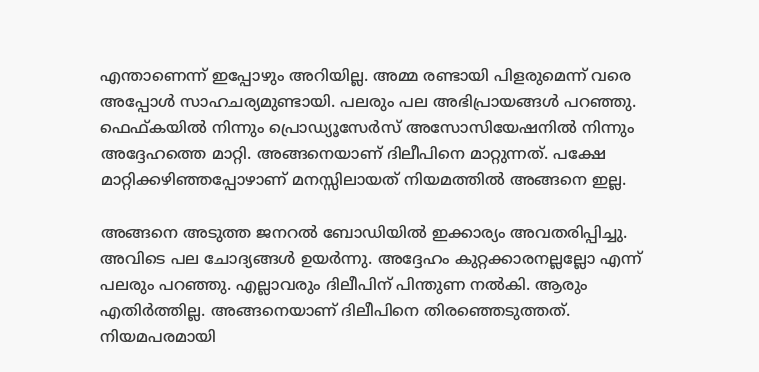എന്താണെന്ന് ഇപ്പോഴും അറിയില്ല. അമ്മ രണ്ടായി പിളരുമെന്ന് വരെ അപ്പോള്‍ സാഹചര്യമുണ്ടായി. പലരും പല അഭിപ്രായങ്ങള്‍ പറഞ്ഞു. ഫെഫ്കയില്‍ നിന്നും പ്രൊഡ്യൂസേര്‍സ് അസോസിയേഷനില്‍ നിന്നും അദ്ദേഹത്തെ മാറ്റി. അങ്ങനെയാണ് ദിലീപിനെ മാറ്റുന്നത്. പക്ഷേ മാറ്റിക്കഴിഞ്ഞപ്പോഴാണ് മനസ്സിലായത് നിയമത്തില്‍ അങ്ങനെ ഇല്ല.

അങ്ങനെ അടുത്ത ജനറല്‍ ബോഡിയില്‍ ഇക്കാര്യം അവതരിപ്പിച്ചു. അവിടെ പല ചോദ്യങ്ങള്‍ ഉയര്‍ന്നു. അദ്ദേഹം കുറ്റക്കാരനല്ലല്ലോ എന്ന് പലരും പറഞ്ഞു. എല്ലാവരും ദിലീപിന് പിന്തുണ നല്‍കി. ആരും എതിര്‍ത്തില്ല. അങ്ങനെയാണ് ദിലീപിനെ തിരഞ്ഞെടുത്തത്. നിയമപരമായി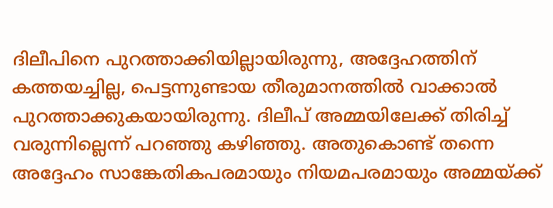ദിലീപിനെ പുറത്താക്കിയില്ലായിരുന്നു, അദ്ദേഹത്തിന് കത്തയച്ചില്ല, പെട്ടന്നുണ്ടായ തീരുമാനത്തില്‍ വാക്കാല്‍ പുറത്താക്കുകയായിരുന്നു. ദിലീപ് അമ്മയിലേക്ക് തിരിച്ച് വരുന്നില്ലെന്ന് പറഞ്ഞു കഴിഞ്ഞു. അതുകൊണ്ട് തന്നെ അദ്ദേഹം സാങ്കേതികപരമായും നിയമപരമായും അമ്മയ്ക്ക്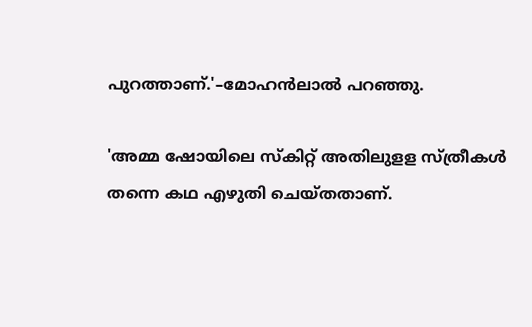പുറത്താണ്.'–മോഹന്‍ലാല്‍ പറഞ്ഞു.

'അമ്മ ഷോയിലെ സ്‌കിറ്റ് അതിലുളള സ്ത്രീകള്‍ തന്നെ കഥ എഴുതി ചെയ്തതാണ്.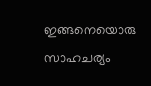ഇങ്ങനെയൊരു സാഹചര്യം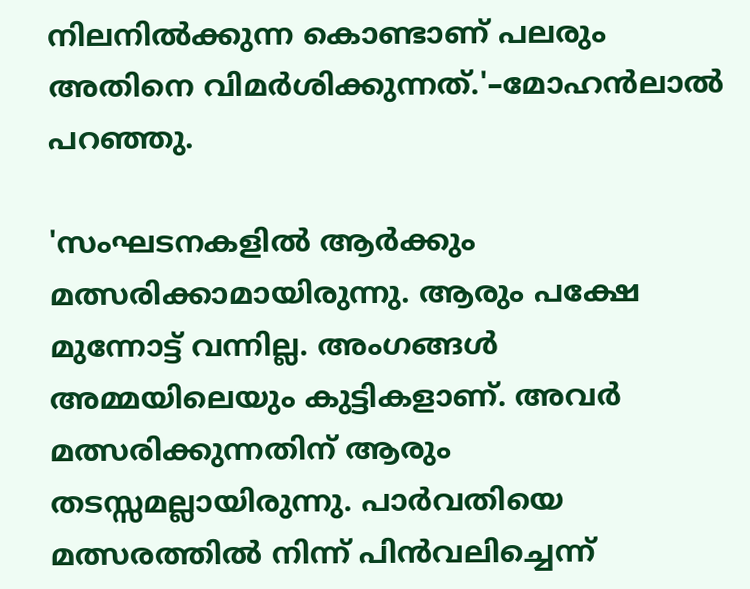നിലനില്‍ക്കുന്ന കൊണ്ടാണ് പലരും അതിനെ വിമര്‍ശിക്കുന്നത്.'–മോഹന്‍ലാല്‍ പറഞ്ഞു.

'സംഘടനകളില്‍ ആര്‍ക്കും മത്സരിക്കാമായിരുന്നു. ആരും പക്ഷേ മുന്നോട്ട് വന്നില്ല. അംഗങ്ങള്‍ അമ്മയിലെയും കുട്ടികളാണ്. അവര്‍ മത്സരിക്കുന്നതിന് ആരും തടസ്സമല്ലായിരുന്നു. പാര്‍വതിയെ മത്സരത്തില്‍ നിന്ന് പിന്‍വലിച്ചെന്ന്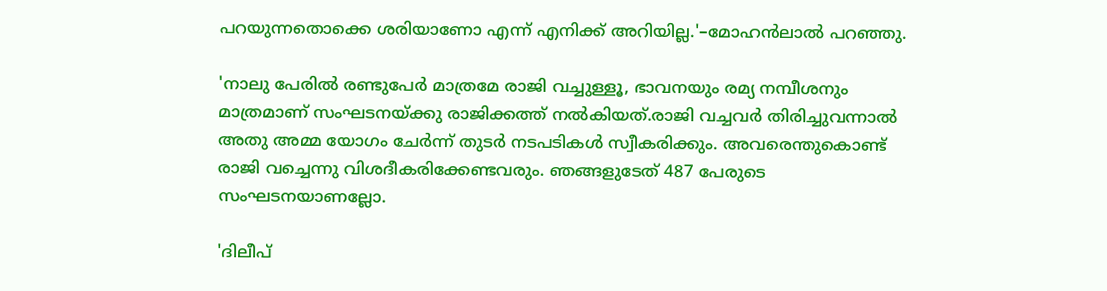പറയുന്നതൊക്കെ ശരിയാണോ എന്ന് എനിക്ക് അറിയില്ല.'–മോഹന്‍ലാല്‍ പറഞ്ഞു.

'നാലു പേരില്‍ രണ്ടുപേര്‍ മാത്രമേ രാജി വച്ചുള്ളൂ, ഭാവനയും രമ്യ നമ്പീശനും മാത്രമാണ് സംഘടനയ്ക്കു രാജിക്കത്ത് നല്‍കിയത്.രാജി വച്ചവര്‍ തിരിച്ചുവന്നാല്‍ അതു അമ്മ യോഗം ചേര്‍ന്ന് തുടര്‍ നടപടികള്‍ സ്വീകരിക്കും. അവരെന്തുകൊണ്ട് രാജി വച്ചെന്നു വിശദീകരിക്കേണ്ടവരും. ഞങ്ങളുടേത് 487 പേരുടെ സംഘടനയാണല്ലോ.

'ദിലീപ്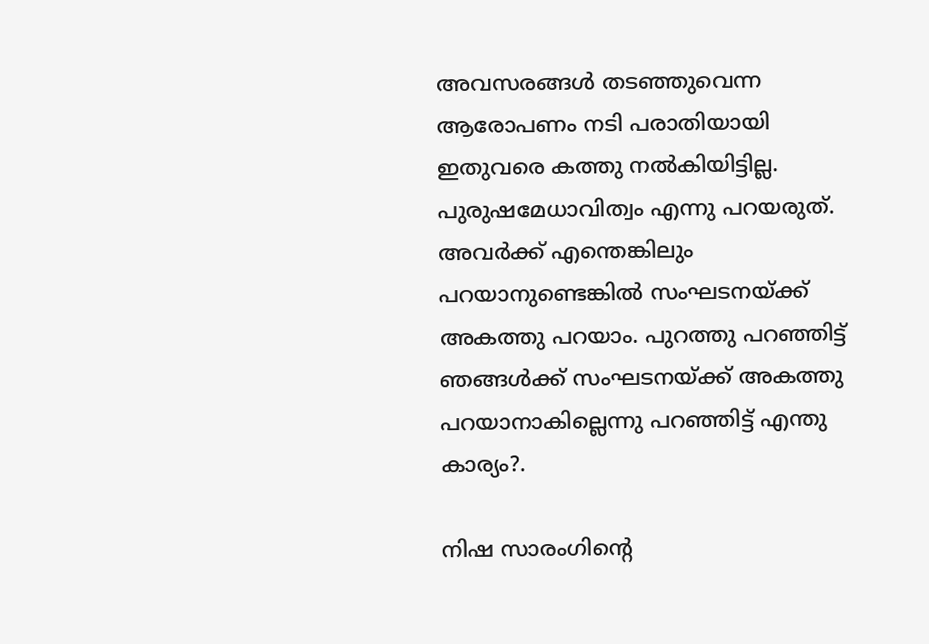അവസരങ്ങള്‍ തടഞ്ഞുവെന്ന ആരോപണം നടി പരാതിയായി ഇതുവരെ കത്തു നല്‍കിയിട്ടില്ല. പുരുഷമേധാവിത്വം എന്നു പറയരുത്. അവര്‍ക്ക് എന്തെങ്കിലും പറയാനുണ്ടെങ്കില്‍ സംഘടനയ്ക്ക് അകത്തു പറയാം. പുറത്തു പറഞ്ഞിട്ട് ഞങ്ങള്‍ക്ക് സംഘടനയ്ക്ക് അകത്തു പറയാനാകില്ലെന്നു പറഞ്ഞിട്ട് എന്തു കാര്യം?.

നിഷ സാരംഗിന്റെ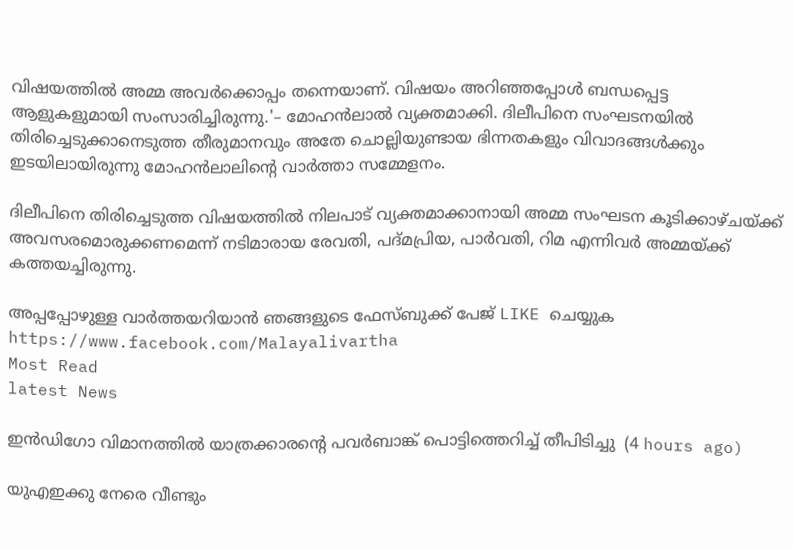വിഷയത്തില്‍ അമ്മ അവര്‍ക്കൊപ്പം തന്നെയാണ്. വിഷയം അറിഞ്ഞപ്പോള്‍ ബന്ധപ്പെട്ട ആളുകളുമായി സംസാരിച്ചിരുന്നു.'– മോഹന്‍ലാല്‍ വ്യക്തമാക്കി. ദിലീപിനെ സംഘടനയില്‍ തിരിച്ചെടുക്കാനെടുത്ത തീരുമാനവും അതേ ചൊല്ലിയുണ്ടായ ഭിന്നതകളും വിവാദങ്ങള്‍ക്കും ഇടയിലായിരുന്നു മോഹന്‍ലാലിന്റെ വാര്‍ത്താ സമ്മേളനം.

ദിലീപിനെ തിരിച്ചെടുത്ത വിഷയത്തില്‍ നിലപാട് വ്യക്തമാക്കാനായി അമ്മ സംഘടന കൂടിക്കാഴ്ചയ്ക്ക് അവസരമൊരുക്കണമെന്ന് നടിമാരായ രേവതി, പദ്മപ്രിയ, പാര്‍വതി, റിമ എന്നിവര്‍ അമ്മയ്ക്ക് കത്തയച്ചിരുന്നു.

അപ്പപ്പോഴുള്ള വാര്‍ത്തയറിയാന്‍ ഞങ്ങളുടെ ഫേസ്‌ബുക്ക്‌ പേജ് LIKE ചെയ്യുക
https://www.facebook.com/Malayalivartha
Most Read
latest News

ഇന്‍ഡിഗോ വിമാനത്തില്‍ യാത്രക്കാരന്റെ പവര്‍ബാങ്ക് പൊട്ടിത്തെറിച്ച് തീപിടിച്ചു  (4 hours ago)

യുഎഇക്കു നേരെ വീണ്ടും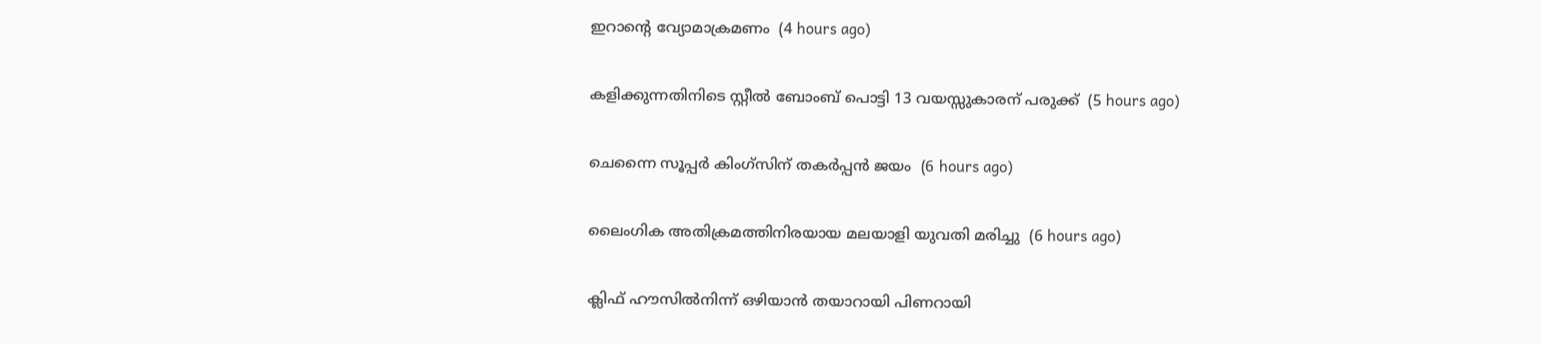ഇറാന്റെ വ്യോമാക്രമണം  (4 hours ago)

കളിക്കുന്നതിനിടെ സ്റ്റീല്‍ ബോംബ് പൊട്ടി 13 വയസ്സുകാരന് പരുക്ക്  (5 hours ago)

ചെന്നൈ സൂപ്പര്‍ കിംഗ്‌സിന് തകര്‍പ്പന്‍ ജയം  (6 hours ago)

ലൈംഗിക അതിക്രമത്തിനിരയായ മലയാളി യുവതി മരിച്ചു  (6 hours ago)

ക്ലിഫ് ഹൗസില്‍നിന്ന് ഒഴിയാന്‍ തയാറായി പിണറായി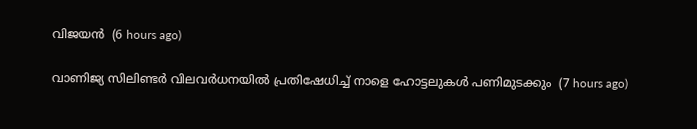വിജയന്‍  (6 hours ago)

വാണിജ്യ സിലിണ്ടര്‍ വിലവര്‍ധനയില്‍ പ്രതിഷേധിച്ച് നാളെ ഹോട്ടലുകള്‍ പണിമുടക്കും  (7 hours ago)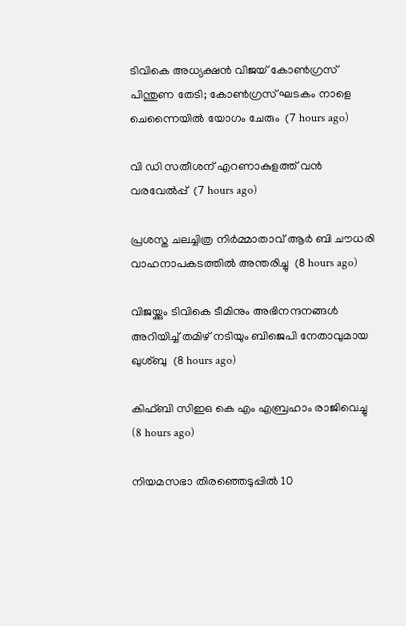ടിവികെ അധ്യക്ഷന്‍ വിജയ് കോണ്‍ഗ്രസ് പിന്തുണ തേടി; കോണ്‍ഗ്രസ് ഘടകം നാളെ ചെന്നൈയില്‍ യോഗം ചേരും  (7 hours ago)

വി ഡി സതീശന് എറണാകുളത്ത് വന്‍ വരവേല്‍പ്പ്  (7 hours ago)

പ്രശസ്ത ചലച്ചിത്ര നിര്‍മ്മാതാവ് ആര്‍ ബി ചൗധരി വാഹനാപകടത്തില്‍ അന്തരിച്ചു  (8 hours ago)

വിജയ്ക്കും ടിവികെ ടീമിനും അഭിനന്ദനങ്ങള്‍ അറിയിച്ച് തമിഴ് നടിയും ബിജെപി നേതാവുമായ ഖുശ്ബു  (8 hours ago)

കിഫ്ബി സിഇഒ കെ എം എബ്രഹാം രാജിവെച്ചു  (8 hours ago)

നിയമസഭാ തിരഞ്ഞെടുപ്പില്‍ 10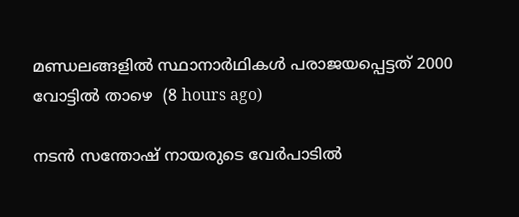മണ്ഡലങ്ങളില്‍ സ്ഥാനാര്‍ഥികള്‍ പരാജയപ്പെട്ടത് 2000 വോട്ടില്‍ താഴെ  (8 hours ago)

നടന്‍ സന്തോഷ് നായരുടെ വേര്‍പാടില്‍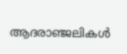ആദരാഞ്ജലികള്‍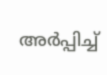അര്‍പ്പിച്ച്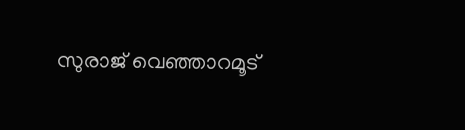സുരാജ് വെഞ്ഞാറമൂട്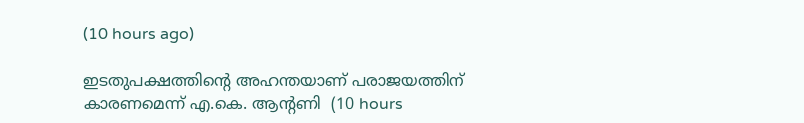(10 hours ago)

ഇടതുപക്ഷത്തിന്റെ അഹന്തയാണ് പരാജയത്തിന് കാരണമെന്ന് എ.കെ. ആന്റണി  (10 hours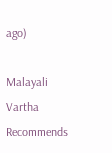ago)

Malayali Vartha Recommends